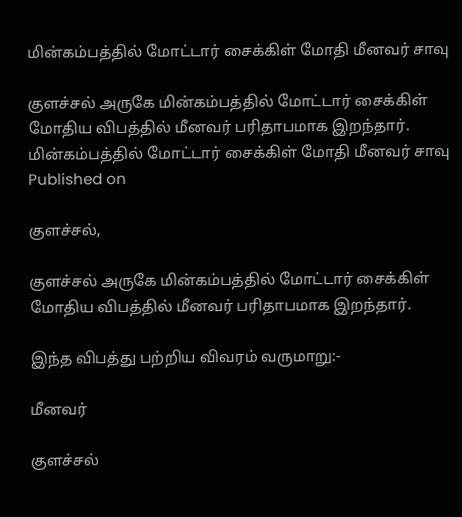மின்கம்பத்தில் மோட்டார் சைக்கிள் மோதி மீனவர் சாவு

குளச்சல் அருகே மின்கம்பத்தில் மோட்டார் சைக்கிள் மோதிய விபத்தில் மீனவர் பரிதாபமாக இறந்தார்.
மின்கம்பத்தில் மோட்டார் சைக்கிள் மோதி மீனவர் சாவு
Published on

குளச்சல்,

குளச்சல் அருகே மின்கம்பத்தில் மோட்டார் சைக்கிள் மோதிய விபத்தில் மீனவர் பரிதாபமாக இறந்தார்.

இந்த விபத்து பற்றிய விவரம் வருமாறு:-

மீனவர்

குளச்சல்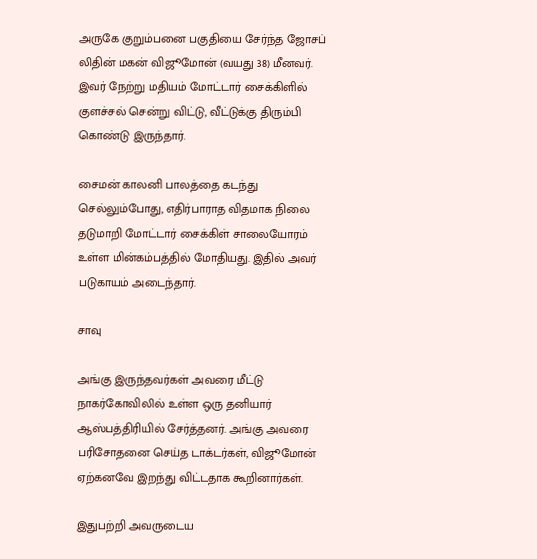அருகே குறும்பனை பகுதியை சேர்ந்த ஜோசப் லிதின் மகன் விஜூமோன் (வயது 38) மீனவர். இவர் நேற்று மதியம் மோட்டார் சைக்கிளில் குளச்சல் சென்று விட்டு, வீட்டுக்கு திரும்பி கொண்டு இருந்தார்.

சைமன் காலனி பாலத்தை கடந்து செல்லும்போது, எதிர்பாராத விதமாக நிலை தடுமாறி மோட்டார் சைக்கிள் சாலையோரம் உள்ள மின்கம்பத்தில் மோதியது. இதில் அவர் படுகாயம் அடைந்தார்.

சாவு

அங்கு இருந்தவர்கள் அவரை மீட்டு நாகர்கோவிலில் உள்ள ஒரு தனியார் ஆஸ்பத்திரியில் சேர்த்தனர். அங்கு அவரை பரிசோதனை செய்த டாக்டர்கள், விஜூமோன் ஏற்கனவே இறந்து விட்டதாக கூறினார்கள்.

இதுபற்றி அவருடைய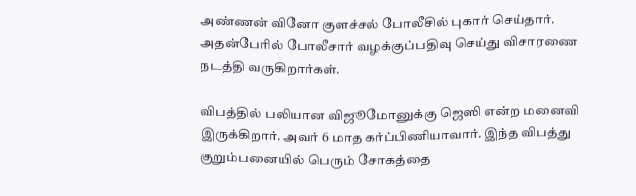அண்ணன் வினோ குளச்சல் போலீசில் புகார் செய்தார். அதன்பேரில் போலீசார் வழக்குப்பதிவு செய்து விசாரணை நடத்தி வருகிறார்கள்.

விபத்தில் பலியான விஜூமோனுக்கு ஜெஸி என்ற மனைவி இருக்கிறார். அவர் 6 மாத கர்ப்பிணியாவார். இந்த விபத்து குறும்பனையில் பெரும் சோகத்தை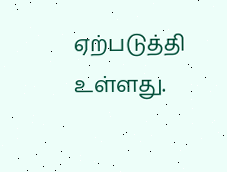ஏற்படுத்தி உள்ளது.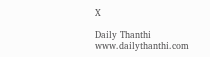X

Daily Thanthi
www.dailythanthi.com